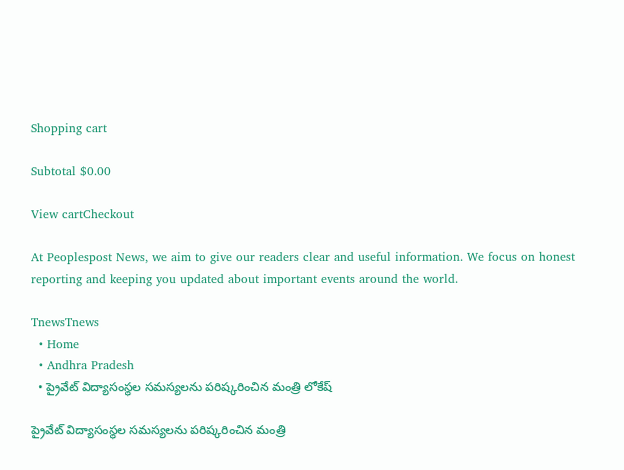Shopping cart

Subtotal $0.00

View cartCheckout

At Peoplespost News, we aim to give our readers clear and useful information. We focus on honest reporting and keeping you updated about important events around the world.

TnewsTnews
  • Home
  • Andhra Pradesh
  • ప్రైవేట్ విద్యాసంస్థల సమస్యలను పరిష్కరించిన మంత్రి లోకేష్

ప్రైవేట్ విద్యాసంస్థల సమస్యలను పరిష్కరించిన మంత్రి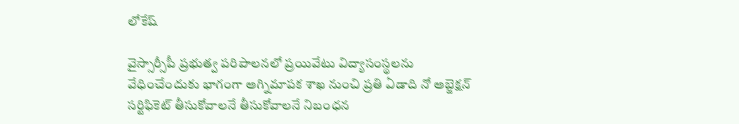లోకేష్

వైస్సార్సీపీ ప్రభుత్వ పరిపాలనలో ప్రయివేటు విద్యాసంస్థలను వేధించేందుకు భాగంగా అగ్నిమాపక శాఖ నుంచి ప్రతి ఏడాది నో అబ్జెక్షన్ సర్టిఫికెట్ తీసుకోవాలనే తీసుకోవాలనే నిబంధన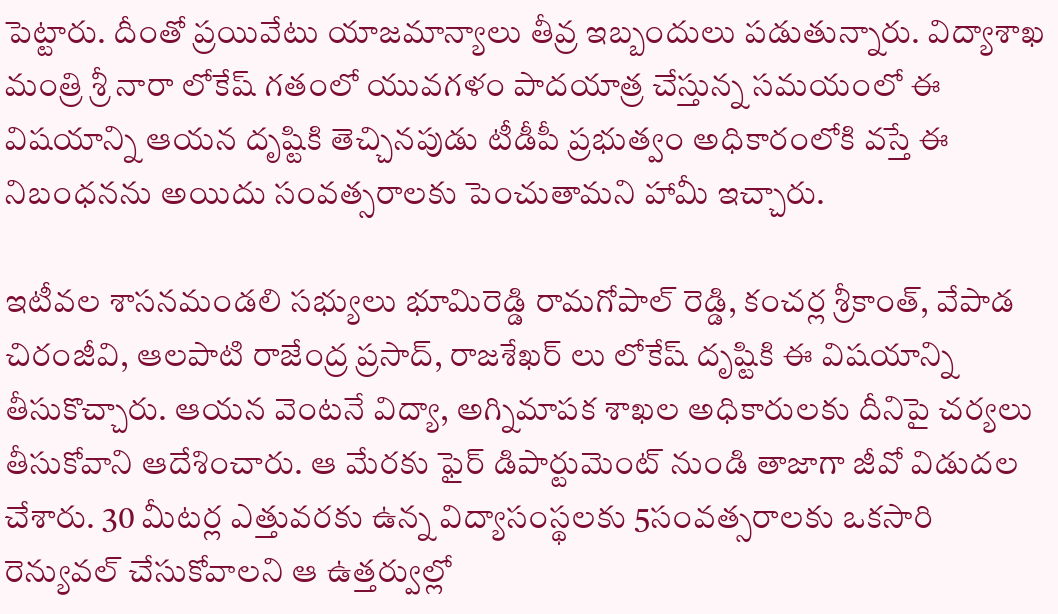పెట్టారు. దీంతో ప్రయివేటు యాజమాన్యాలు తీవ్ర ఇబ్బందులు పడుతున్నారు. విద్యాశాఖ మంత్రి శ్రీ నారా లోకేష్ గతంలో యువగళం పాదయాత్ర చేస్తున్న సమయంలో ఈ విషయాన్ని ఆయన దృష్టికి తెచ్చినపుడు టీడీపీ ప్రభుత్వం అధికారంలోకి వస్తే ఈ నిబంధనను అయిదు సంవత్సరాలకు పెంచుతామని హామీ ఇచ్చారు.

ఇటీవల శాసనమండలి సభ్యులు భూమిరెడ్డి రామగోపాల్ రెడ్డి, కంచర్ల శ్రీకాంత్, వేపాడ చిరంజీవి, ఆలపాటి రాజేంద్ర ప్రసాద్, రాజశేఖర్ లు లోకేష్ దృష్టికి ఈ విషయాన్ని తీసుకొచ్చారు. ఆయన వెంటనే విద్యా, అగ్నిమాపక శాఖల అధికారులకు దీనిపై చర్యలు తీసుకోవాని ఆదేశించారు. ఆ మేరకు ఫైర్ డిపార్టుమెంట్ నుండి తాజాగా జీవో విడుదల చేశారు. 30 మీటర్ల ఎత్తువరకు ఉన్న విద్యాసంస్థలకు 5సంవత్సరాలకు ఒకసారి రెన్యువల్ చేసుకోవాలని ఆ ఉత్తర్వుల్లో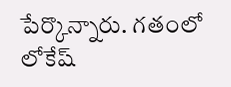పేర్కొన్నారు. గతంలో లోకేష్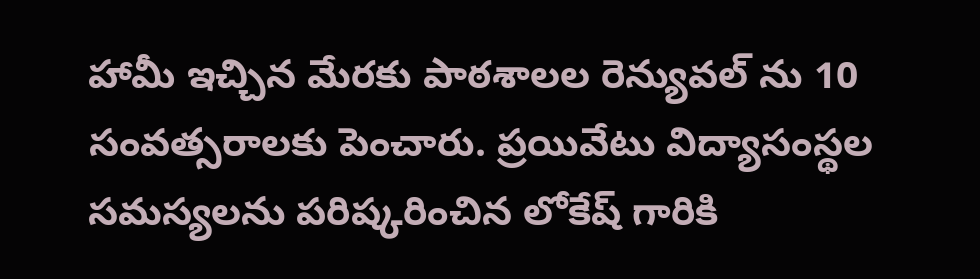హామీ ఇచ్చిన మేరకు పాఠశాలల రెన్యువల్ ను 10 సంవత్సరాలకు పెంచారు. ప్రయివేటు విద్యాసంస్థల సమస్యలను పరిష్కరించిన లోకేష్ గారికి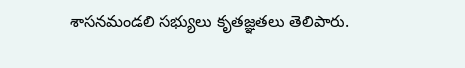శాసనమండలి సభ్యులు కృతజ్ఞతలు తెలిపారు.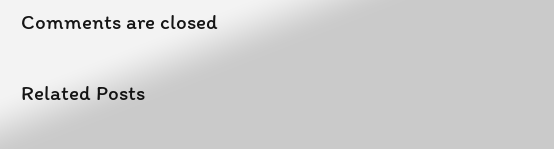Comments are closed

Related Posts